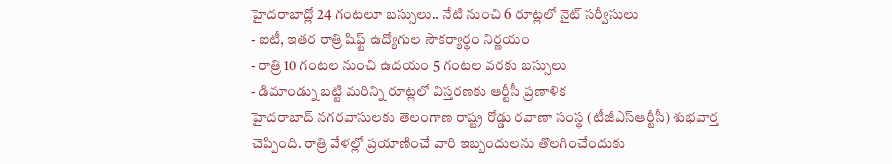హైదరాబాద్లో 24 గంటలూ బస్సులు.. నేటి నుంచి 6 రూట్లలో నైట్ సర్వీసులు
- ఐటీ, ఇతర రాత్రి షిఫ్ట్ ఉద్యోగుల సౌకర్యార్థం నిర్ణయం
- రాత్రి 10 గంటల నుంచి ఉదయం 5 గంటల వరకు బస్సులు
- డిమాండ్ను బట్టి మరిన్ని రూట్లలో విస్తరణకు ఆర్టీసీ ప్రణాళిక
హైదరాబాద్ నగరవాసులకు తెలంగాణ రాష్ట్ర రోడ్డు రవాణా సంస్థ (టీజీఎస్ఆర్టీసీ) శుభవార్త చెప్పింది. రాత్రి వేళల్లో ప్రయాణించే వారి ఇబ్బందులను తొలగించేందుకు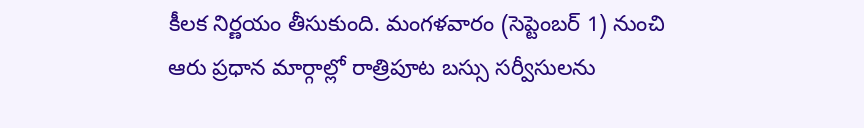కీలక నిర్ణయం తీసుకుంది. మంగళవారం (సెప్టెంబర్ 1) నుంచి ఆరు ప్రధాన మార్గాల్లో రాత్రిపూట బస్సు సర్వీసులను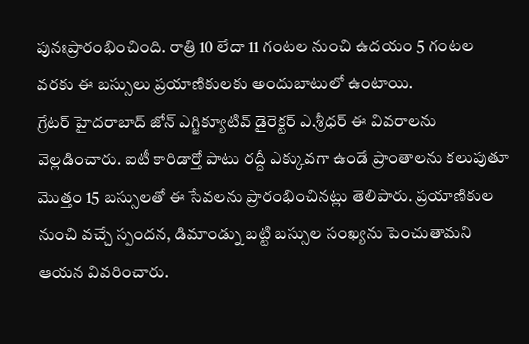పునఃప్రారంభించింది. రాత్రి 10 లేదా 11 గంటల నుంచి ఉదయం 5 గంటల వరకు ఈ బస్సులు ప్రయాణికులకు అందుబాటులో ఉంటాయి.
గ్రేటర్ హైదరాబాద్ జోన్ ఎగ్జిక్యూటివ్ డైరెక్టర్ ఎ.శ్రీధర్ ఈ వివరాలను వెల్లడించారు. ఐటీ కారిడార్తో పాటు రద్దీ ఎక్కువగా ఉండే ప్రాంతాలను కలుపుతూ మొత్తం 15 బస్సులతో ఈ సేవలను ప్రారంభించినట్లు తెలిపారు. ప్రయాణికుల నుంచి వచ్చే స్పందన, డిమాండ్ను బట్టి బస్సుల సంఖ్యను పెంచుతామని ఆయన వివరించారు.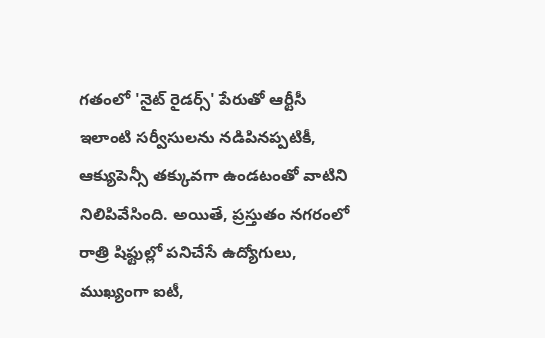గతంలో 'నైట్ రైడర్స్' పేరుతో ఆర్టీసీ ఇలాంటి సర్వీసులను నడిపినప్పటికీ, ఆక్యుపెన్సీ తక్కువగా ఉండటంతో వాటిని నిలిపివేసింది. అయితే, ప్రస్తుతం నగరంలో రాత్రి షిఫ్టుల్లో పనిచేసే ఉద్యోగులు, ముఖ్యంగా ఐటీ,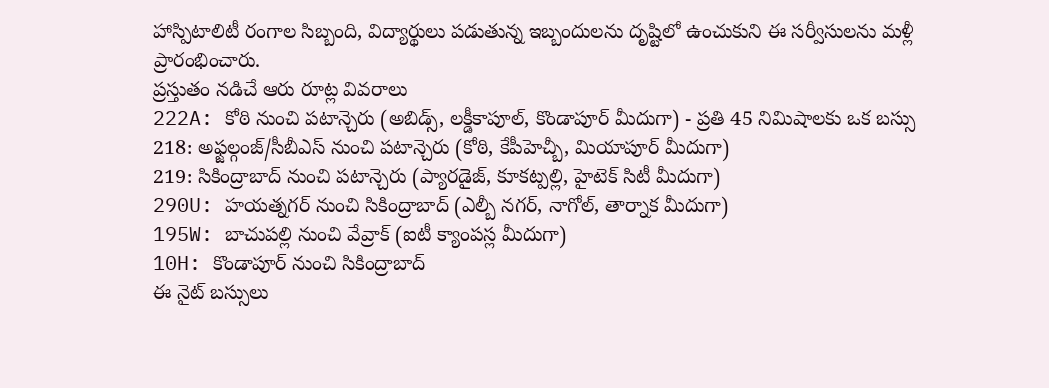హాస్పిటాలిటీ రంగాల సిబ్బంది, విద్యార్థులు పడుతున్న ఇబ్బందులను దృష్టిలో ఉంచుకుని ఈ సర్వీసులను మళ్లీ ప్రారంభించారు.
ప్రస్తుతం నడిచే ఆరు రూట్ల వివరాలు
222A: కోఠి నుంచి పటాన్చెరు (అబిడ్స్, లక్డీకాపూల్, కొండాపూర్ మీదుగా) - ప్రతి 45 నిమిషాలకు ఒక బస్సు
218: అఫ్జల్గంజ్/సీబీఎస్ నుంచి పటాన్చెరు (కోఠి, కేపీహెచ్బీ, మియాపూర్ మీదుగా)
219: సికింద్రాబాద్ నుంచి పటాన్చెరు (ప్యారడైజ్, కూకట్పల్లి, హైటెక్ సిటీ మీదుగా)
290U: హయత్నగర్ నుంచి సికింద్రాబాద్ (ఎల్బీ నగర్, నాగోల్, తార్నాక మీదుగా)
195W: బాచుపల్లి నుంచి వేవ్రాక్ (ఐటీ క్యాంపస్ల మీదుగా)
10H: కొండాపూర్ నుంచి సికింద్రాబాద్
ఈ నైట్ బస్సులు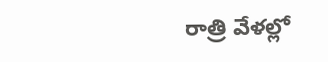రాత్రి వేళల్లో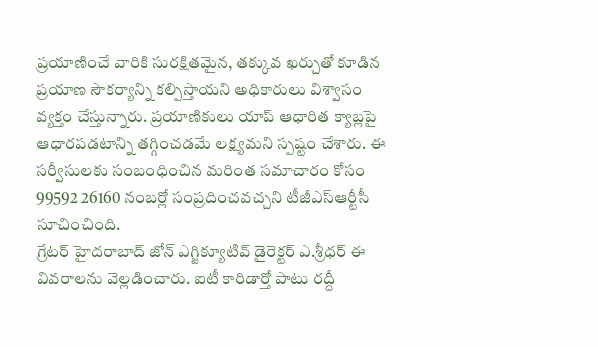ప్రయాణించే వారికి సురక్షితమైన, తక్కువ ఖర్చుతో కూడిన ప్రయాణ సౌకర్యాన్ని కల్పిస్తాయని అధికారులు విశ్వాసం వ్యక్తం చేస్తున్నారు. ప్రయాణికులు యాప్ ఆధారిత క్యాబ్లపై ఆధారపడటాన్ని తగ్గించడమే లక్ష్యమని స్పష్టం చేశారు. ఈ సర్వీసులకు సంబంధించిన మరింత సమాచారం కోసం 99592 26160 నంబర్లో సంప్రదించవచ్చని టీజీఎస్ఆర్టీసీ సూచించింది.
గ్రేటర్ హైదరాబాద్ జోన్ ఎగ్జిక్యూటివ్ డైరెక్టర్ ఎ.శ్రీధర్ ఈ వివరాలను వెల్లడించారు. ఐటీ కారిడార్తో పాటు రద్దీ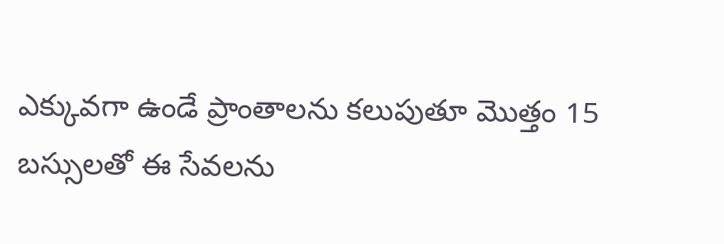ఎక్కువగా ఉండే ప్రాంతాలను కలుపుతూ మొత్తం 15 బస్సులతో ఈ సేవలను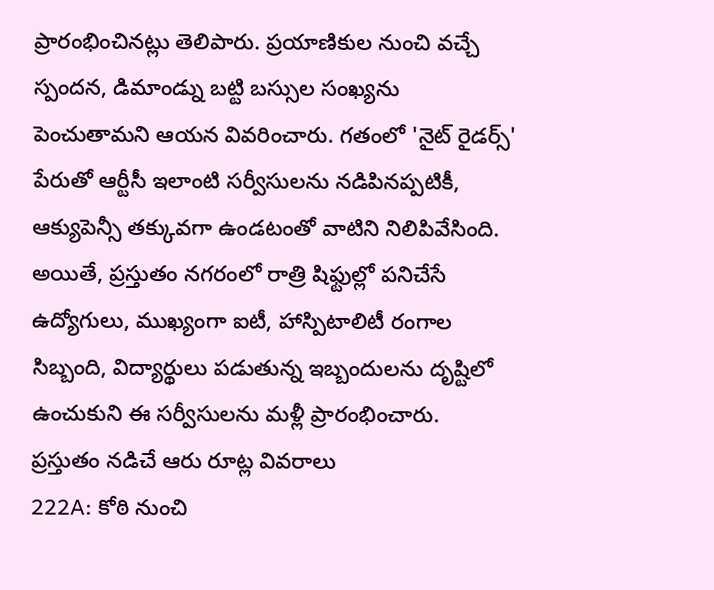ప్రారంభించినట్లు తెలిపారు. ప్రయాణికుల నుంచి వచ్చే స్పందన, డిమాండ్ను బట్టి బస్సుల సంఖ్యను పెంచుతామని ఆయన వివరించారు. గతంలో 'నైట్ రైడర్స్' పేరుతో ఆర్టీసీ ఇలాంటి సర్వీసులను నడిపినప్పటికీ, ఆక్యుపెన్సీ తక్కువగా ఉండటంతో వాటిని నిలిపివేసింది. అయితే, ప్రస్తుతం నగరంలో రాత్రి షిఫ్టుల్లో పనిచేసే ఉద్యోగులు, ముఖ్యంగా ఐటీ, హాస్పిటాలిటీ రంగాల సిబ్బంది, విద్యార్థులు పడుతున్న ఇబ్బందులను దృష్టిలో ఉంచుకుని ఈ సర్వీసులను మళ్లీ ప్రారంభించారు.
ప్రస్తుతం నడిచే ఆరు రూట్ల వివరాలు
222A: కోఠి నుంచి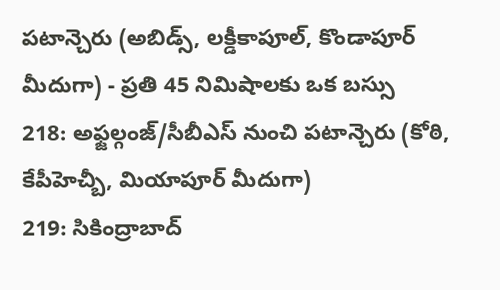పటాన్చెరు (అబిడ్స్, లక్డీకాపూల్, కొండాపూర్ మీదుగా) - ప్రతి 45 నిమిషాలకు ఒక బస్సు
218: అఫ్జల్గంజ్/సీబీఎస్ నుంచి పటాన్చెరు (కోఠి, కేపీహెచ్బీ, మియాపూర్ మీదుగా)
219: సికింద్రాబాద్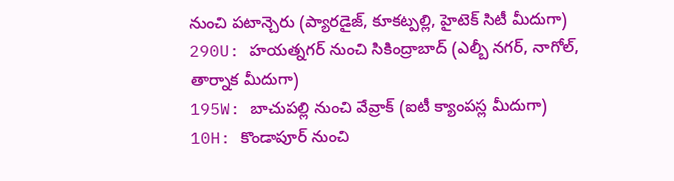నుంచి పటాన్చెరు (ప్యారడైజ్, కూకట్పల్లి, హైటెక్ సిటీ మీదుగా)
290U: హయత్నగర్ నుంచి సికింద్రాబాద్ (ఎల్బీ నగర్, నాగోల్, తార్నాక మీదుగా)
195W: బాచుపల్లి నుంచి వేవ్రాక్ (ఐటీ క్యాంపస్ల మీదుగా)
10H: కొండాపూర్ నుంచి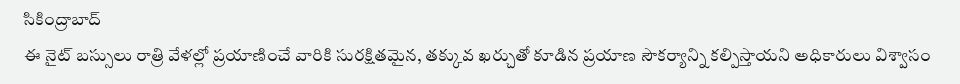సికింద్రాబాద్
ఈ నైట్ బస్సులు రాత్రి వేళల్లో ప్రయాణించే వారికి సురక్షితమైన, తక్కువ ఖర్చుతో కూడిన ప్రయాణ సౌకర్యాన్ని కల్పిస్తాయని అధికారులు విశ్వాసం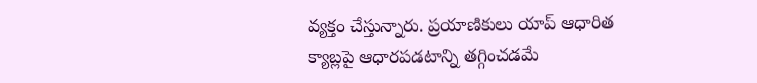వ్యక్తం చేస్తున్నారు. ప్రయాణికులు యాప్ ఆధారిత క్యాబ్లపై ఆధారపడటాన్ని తగ్గించడమే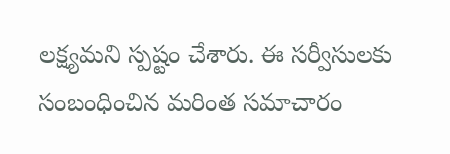లక్ష్యమని స్పష్టం చేశారు. ఈ సర్వీసులకు సంబంధించిన మరింత సమాచారం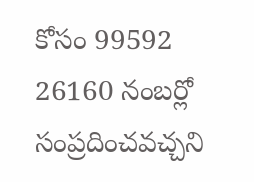కోసం 99592 26160 నంబర్లో సంప్రదించవచ్చని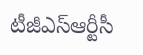టీజీఎస్ఆర్టీసీ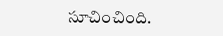సూచించింది.